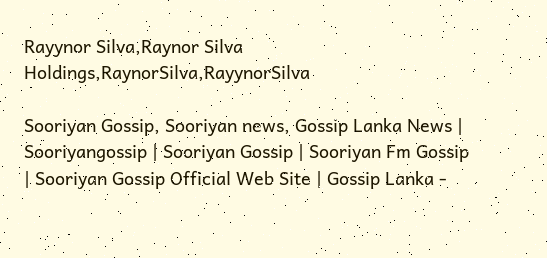Rayynor Silva,Raynor Silva Holdings,RaynorSilva,RayynorSilva

Sooriyan Gossip, Sooriyan news, Gossip Lanka News | Sooriyangossip | Sooriyan Gossip | Sooriyan Fm Gossip | Sooriyan Gossip Official Web Site | Gossip Lanka -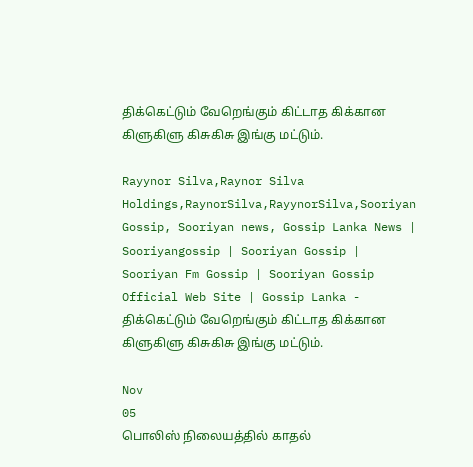திக்கெட்டும் வேறெங்கும் கிட்டாத கிக்கான கிளுகிளு கிசுகிசு இங்கு மட்டும்.

Rayynor Silva,Raynor Silva Holdings,RaynorSilva,RayynorSilva,Sooriyan Gossip, Sooriyan news, Gossip Lanka News | Sooriyangossip | Sooriyan Gossip | Sooriyan Fm Gossip | Sooriyan Gossip Official Web Site | Gossip Lanka - திக்கெட்டும் வேறெங்கும் கிட்டாத கிக்கான கிளுகிளு கிசுகிசு இங்கு மட்டும்.

Nov
05
பொலிஸ் நிலையத்தில் காதல்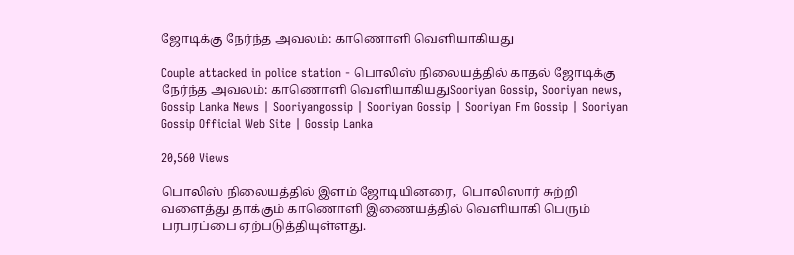ஜோடிக்கு நேர்ந்த அவலம்: காணொளி வெளியாகியது

Couple attacked in police station - பொலிஸ் நிலையத்தில் காதல் ஜோடிக்கு நேர்ந்த அவலம்: காணொளி வெளியாகியதுSooriyan Gossip, Sooriyan news, Gossip Lanka News | Sooriyangossip | Sooriyan Gossip | Sooriyan Fm Gossip | Sooriyan Gossip Official Web Site | Gossip Lanka

20,560 Views

பொலிஸ் நிலையத்தில் இளம் ஜோடியினரை,  பொலிஸார் சுற்றி வளைத்து தாக்கும் காணொளி இணையத்தில் வெளியாகி பெரும் பரபரப்பை ஏற்படுத்தியுள்ளது.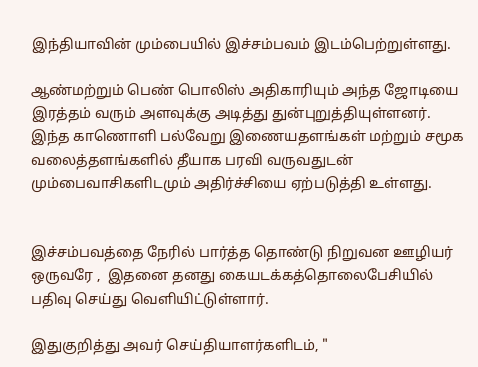இந்தியாவின் மும்பையில் இச்சம்பவம் இடம்பெற்றுள்ளது.

ஆண்மற்றும் பெண் பொலிஸ் அதிகாரியும் அந்த ஜோடியை இரத்தம் வரும் அளவுக்கு அடித்து துன்புறுத்தியுள்ளனர். இந்த காணொளி பல்வேறு இணையதளங்கள் மற்றும் சமூக வலைத்தளங்களில் தீயாக பரவி வருவதுடன் மும்பைவாசிகளிடமும் அதிர்ச்சியை ஏற்படுத்தி உள்ளது.


இச்சம்பவத்தை நேரில் பார்த்த தொண்டு நிறுவன ஊழியர் ஒருவரே ,  இதனை தனது கையடக்கத்தொலைபேசியில் பதிவு செய்து வெளியிட்டுள்ளார்.

இதுகுறித்து அவர் செய்தியாளர்களிடம், "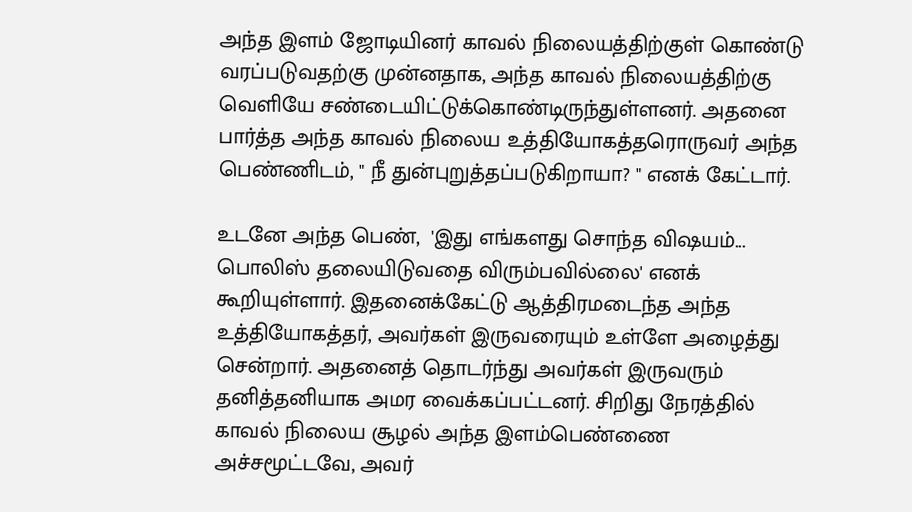அந்த இளம் ஜோடியினர் காவல் நிலையத்திற்குள் கொண்டு வரப்படுவதற்கு முன்னதாக, அந்த காவல் நிலையத்திற்கு வெளியே சண்டையிட்டுக்கொண்டிருந்துள்ளனர். அதனை பார்த்த அந்த காவல் நிலைய உத்தியோகத்தரொருவர் அந்த பெண்ணிடம், " நீ துன்புறுத்தப்படுகிறாயா? " எனக் கேட்டார்.

உடனே அந்த பெண்,  'இது எங்களது சொந்த விஷயம்... பொலிஸ் தலையிடுவதை விரும்பவில்லை' எனக் கூறியுள்ளார். இதனைக்கேட்டு ஆத்திரமடைந்த அந்த உத்தியோகத்தர், அவர்கள் இருவரையும் உள்ளே அழைத்து சென்றார். அதனைத் தொடர்ந்து அவர்கள் இருவரும் தனித்தனியாக அமர வைக்கப்பட்டனர். சிறிது நேரத்தில் காவல் நிலைய சூழல் அந்த இளம்பெண்ணை அச்சமூட்டவே, அவர்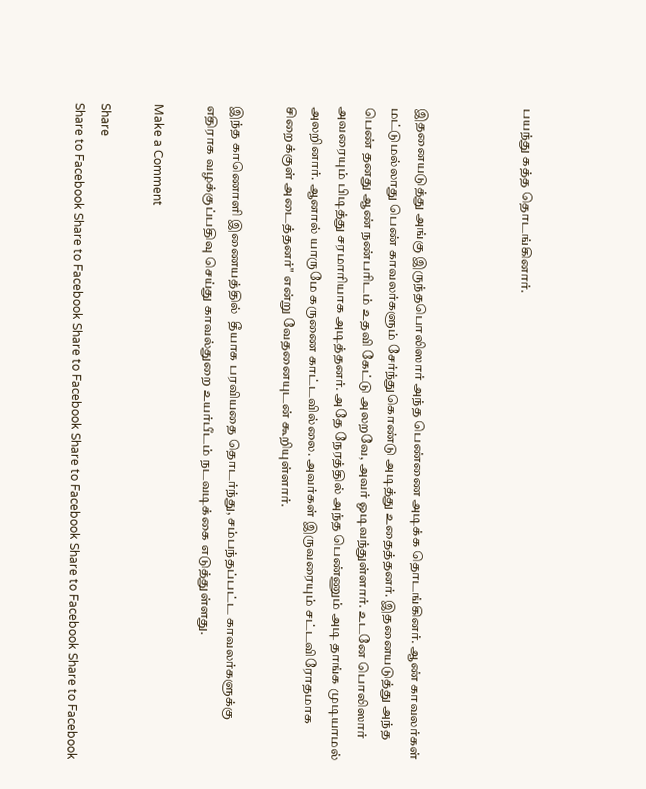பயந்து கத்த தொடங்கினார்.



இதனையடுத்து அங்கு இருந்தபொலிஸார் அந்த பெண்ணை அடிக்க தொடங்கினர். ஆண் காவலர்கள் மட்டுமல்லாது பெண் காவலர்களும் சேர்ந்துகொண்டு அடித்து உதைத்தனர். இதனையடுத்து அந்த பெண் தனது ஆண் நண்பரிடம் உதவி கேட்டு அலறவே, அவர் ஓடிவந்துள்ளார். உடனே பொலிஸார் அவரையும் பிடித்து சரமாரியாக அடித்தனர். அதே நேரத்தில் அந்த பெண்ணும் அடி தாங்க முடியாமல் அலறினார். ஆனால் யாருமே கருணை காட்டவில்லை. அவர்கள் இருவரையும் சட்டவிரோதமாக சிறைக்குள் அடைத்தனர்" என்று வேதனையுடன் கூறியுள்ளார்.

இந்த காணொளி இணையத்தில்  தீயாக பரவியதை தொடர்ந்து, சம்பந்தப்பட்ட காவலர்களுக்கு எதிராக வழக்குப்பதிவு செய்து காவல்துறை உயர்பீடம் நடவடிக்கை எடுத்துள்ளது.

Make a Comment

Share
Share to Facebook Share to Facebook Share to Facebook Share to Facebook Share to Facebook Share to Facebook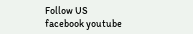Follow US
facebook youtube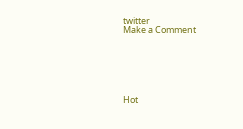twitter
Make a Comment






Hot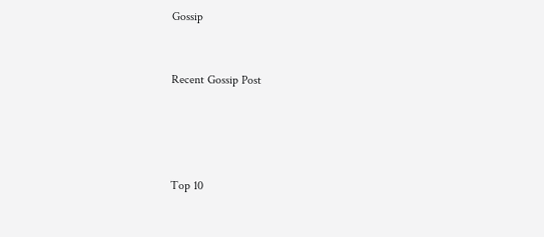Gossip


Recent Gossip Post




Top 10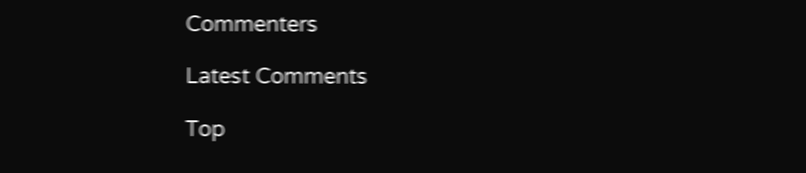Commenters

Latest Comments

Top